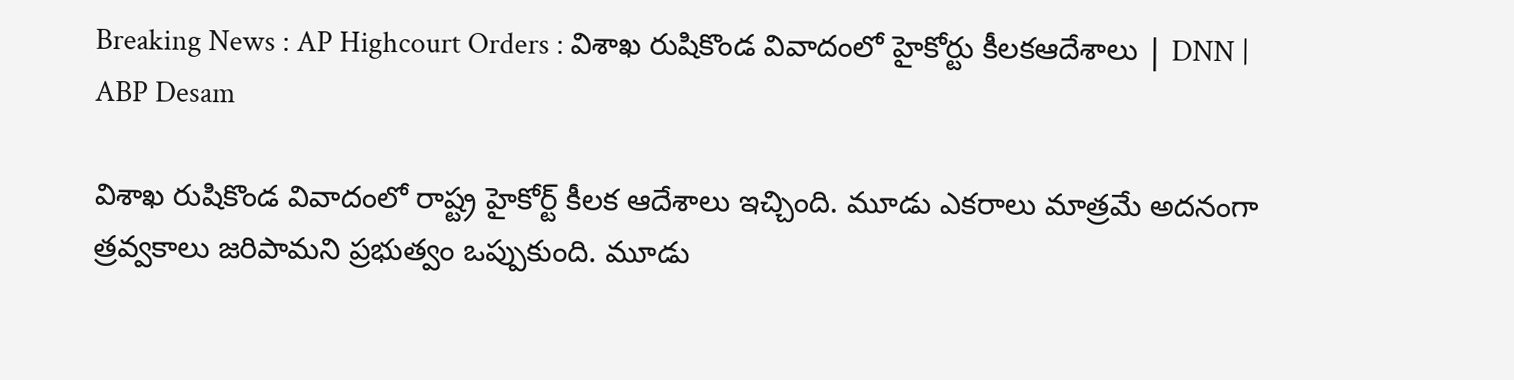Breaking News : AP Highcourt Orders : విశాఖ రుషికొండ వివాదంలో హైకోర్టు కీలకఆదేశాలు | DNN | ABP Desam

విశాఖ రుషికొండ వివాదంలో రాష్ట్ర హైకోర్ట్ కీలక ఆదేశాలు ఇచ్చింది. మూడు ఎకరాలు మాత్రమే అదనంగా త్రవ్వకాలు జరిపామని ప్రభుత్వం ఒప్పుకుంది. మూడు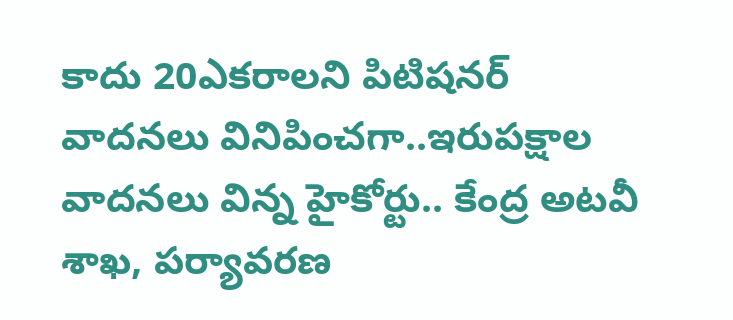కాదు 20ఎకరాలని పిటిషనర్ వాదనలు వినిపించగా..ఇరుపక్షాల వాదనలు విన్న హైకోర్టు.. కేంద్ర అటవీ శాఖ, పర్యావరణ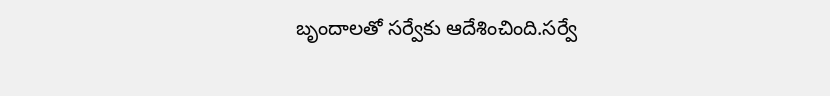బృందాలతో సర్వేకు ఆదేశించింది.సర్వే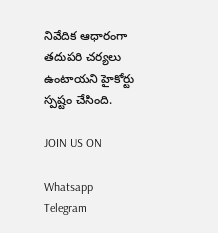నివేదిక ఆధారంగా తదుపరి చర్యలు ఉంటాయని హైకోర్టు స్పష్టం చేసింది.

JOIN US ON

Whatsapp
Telegram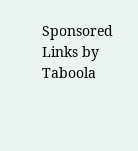Sponsored Links by Taboola